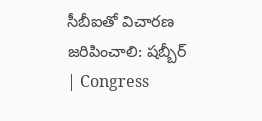సీబీఐతో విచారణ జరిపించాలి: షబ్బీర్ | Congress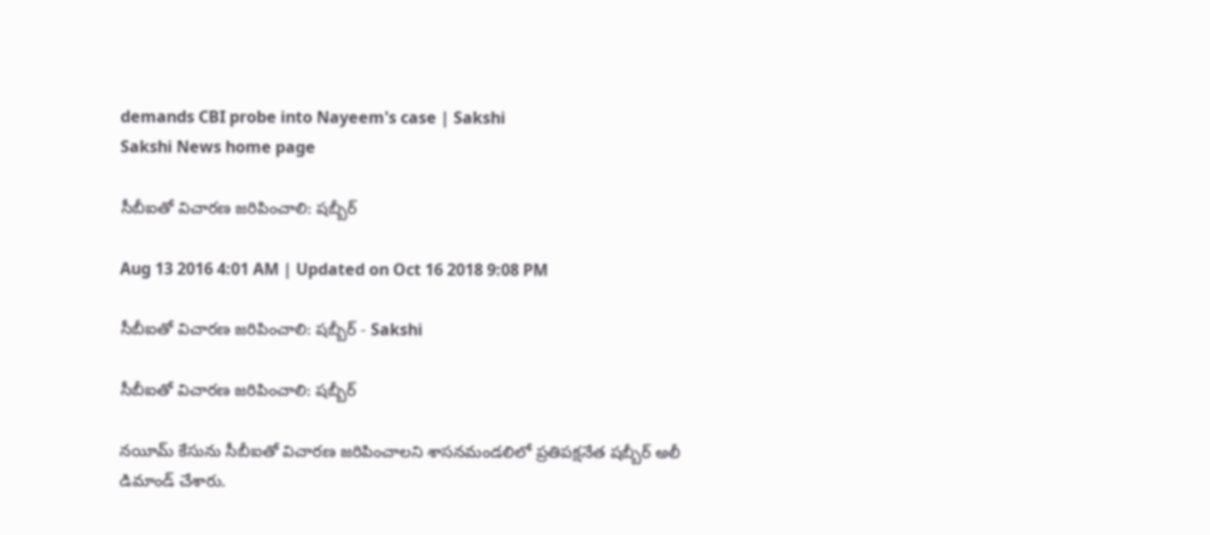demands CBI probe into Nayeem's case | Sakshi
Sakshi News home page

సీబీఐతో విచారణ జరిపించాలి: షబ్బీర్

Aug 13 2016 4:01 AM | Updated on Oct 16 2018 9:08 PM

సీబీఐతో విచారణ జరిపించాలి: షబ్బీర్ - Sakshi

సీబీఐతో విచారణ జరిపించాలి: షబ్బీర్

నయీమ్ కేసును సీబీఐతో విచారణ జరిపించాలని శాసనమండలిలో ప్రతిపక్షనేత షబ్బీర్ అలీ డిమాండ్ చేశారు.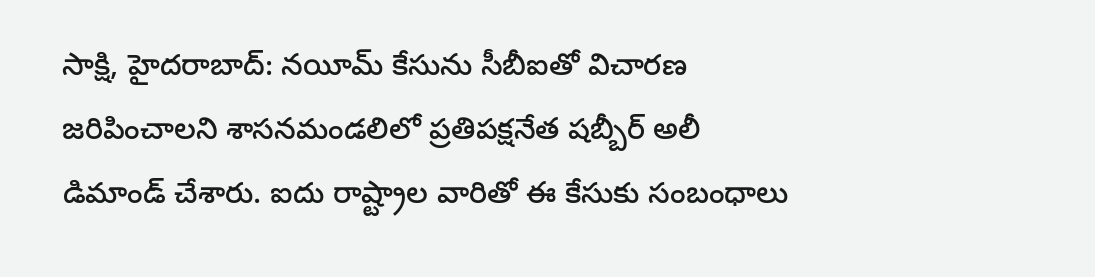సాక్షి, హైదరాబాద్: నయీమ్ కేసును సీబీఐతో విచారణ జరిపించాలని శాసనమండలిలో ప్రతిపక్షనేత షబ్బీర్ అలీ డిమాండ్ చేశారు. ఐదు రాష్ట్రాల వారితో ఈ కేసుకు సంబంధాలు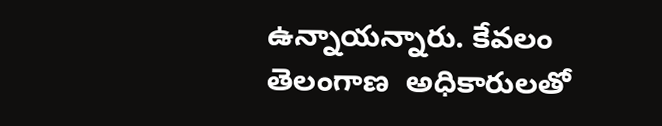ఉన్నాయన్నారు. కేవలం తెలంగాణ  అధికారులతో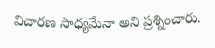విచారణ సాధ్యమేనా అని ప్రశ్నించారు.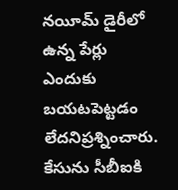నయీమ్ డైరీలో ఉన్న పేర్లు ఎందుకు బయటపెట్టడం లేదనిప్రశ్నించారు. కేసును సీబీఐకి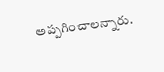అప్పగించాలన్నారు.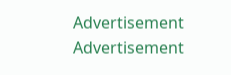Advertisement
Advertisement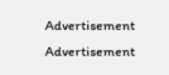Advertisement
Advertisement